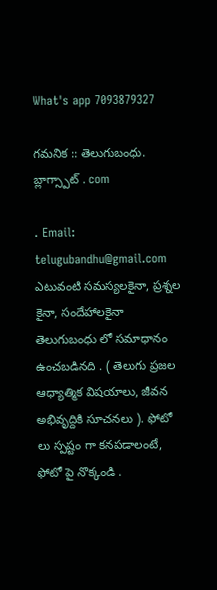What's app 7093879327

గమనిక :: తెలుగుబంధు. బ్లాగ్స్పాట్ . com

. Email: telugubandhu@gmail.com ఎటువంటి సమస్యలకైనా, ప్రశ్నల కైనా, సందేహాలకైనా తెలుగుబంధు లో సమాధానం ఉంచబడినది . ( తెలుగు ప్రజల ఆధ్యాత్మిక విషయాలు, జీవన అభివృద్దికి సూచనలు ). ఫోటో లు స్పష్టం గా కనపడాలంటే, ఫోటో పై నొక్కండి .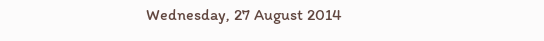Wednesday, 27 August 2014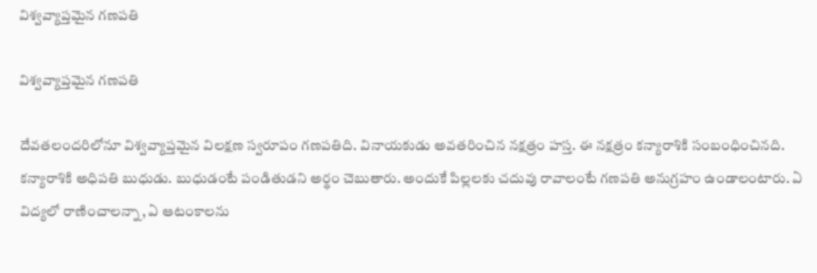విశ్వవ్యాప్తమైన గణపతి

విశ్వవ్యాప్తమైన గణపతి

దేవతలందరిలోనూ విశ్వవ్యాప్తమైన విలక్షణ స్వరూపం గణపతిది. వినాయకుడు అవతరించిన నక్షత్రం హస్త. ఈ నక్షత్రం కన్యారాశికి సంబంధించినది. కన్యారాశికి అధిపతి బుధుడు. బుధుడంటే పండితుడని అర్థం చెబుతారు. అందుకే పిల్లలకు చదువు రావాలంటే గణపతి అనుగ్రహం ఉండాలంటారు. ఏ విద్యలో రాణించాలన్నా, ఏ ఆటంకాలను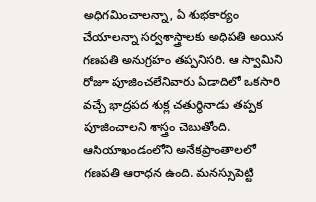అధిగమించాలన్నా, ఏ శుభకార్యం చేయాలన్నా సర్వశాస్త్రాలకు అధిపతి అయిన గణపతి అనుగ్రహం తప్పనిసరి. ఆ స్వామిని రోజూ పూజించలేనివారు ఏడాదిలో ఒకసారి వచ్చే భాద్రపద శుక్ల చతుర్థినాడు తప్పక పూజించాలని శాస్త్రం చెబుతోంది. ఆసియాఖండంలోని అనేకప్రాంతాలలో గణపతి ఆరాధన ఉంది. మనస్సుపెట్టి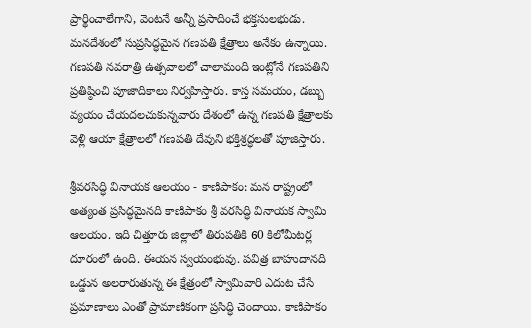ప్రార్థించాలేగాని, వెంటనే అన్నీ ప్రసాదించే భక్తసులభుడు. మనదేశంలో సుప్రసిద్ధమైన గణపతి క్షేత్రాలు అనేకం ఉన్నాయి. గణపతి నవరాత్రి ఉత్సవాలలో చాలామంది ఇంట్లోనే గణపతిని ప్రతిష్ఠించి పూజాదికాలు నిర్వహిస్తారు. కాస్త సమయం, డబ్బు వ్యయం చేయదలచుకున్నవారు దేశంలో ఉన్న గణపతి క్షేత్రాలకు వెళ్లి ఆయా క్షేత్రాలలో గణపతి దేవుని భక్తిశ్రద్ధలతో పూజిస్తారు.

శ్రీవరసిద్ధి వినాయక ఆలయం - కాణిపాకం: మన రాష్ట్రంలో అత్యంత ప్రసిద్ధమైనది కాణిపాకం శ్రీ వరసిద్ధి వినాయక స్వామి ఆలయం. ఇది చిత్తూరు జిల్లాలో తిరుపతికి 60 కిలోమీటర్ల దూరంలో ఉంది. ఈయన స్వయంభువు. పవిత్ర బాహుదానది ఒడ్డున అలరారుతున్న ఈ క్షేత్రంలో స్వామివారి ఎదుట చేసే ప్రమాణాలు ఎంతో ప్రామాణికంగా ప్రసిద్ధి చెందాయి. కాణిపాకం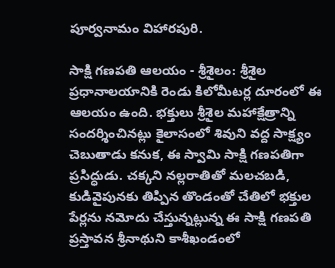పూర్వనామం విహారపురి.

సాక్షి గణపతి ఆలయం - శ్రీశైలం: శ్రీశైల ప్రధానాలయానికి రెండు కిలోమీటర్ల దూరంలో ఈ ఆలయం ఉంది. భక్తులు శ్రీశైల మహాక్షేత్రాన్ని సందర్శించినట్లు కైలాసంలో శివుని వద్ద సాక్ష్యం చెబుతాడు కనుక, ఈ స్వామి సాక్షి గణపతిగా ప్రసిద్ధుడు. చక్కని నల్లరాతితో మలచబడి, కుడివైపునకు తిప్పిన తొండంతో చేతిలో భక్తుల పేర్లను నమోదు చేస్తున్నట్లున్న ఈ సాక్షి గణపతి ప్రస్తావన శ్రీనాథుని కాశీఖండంలో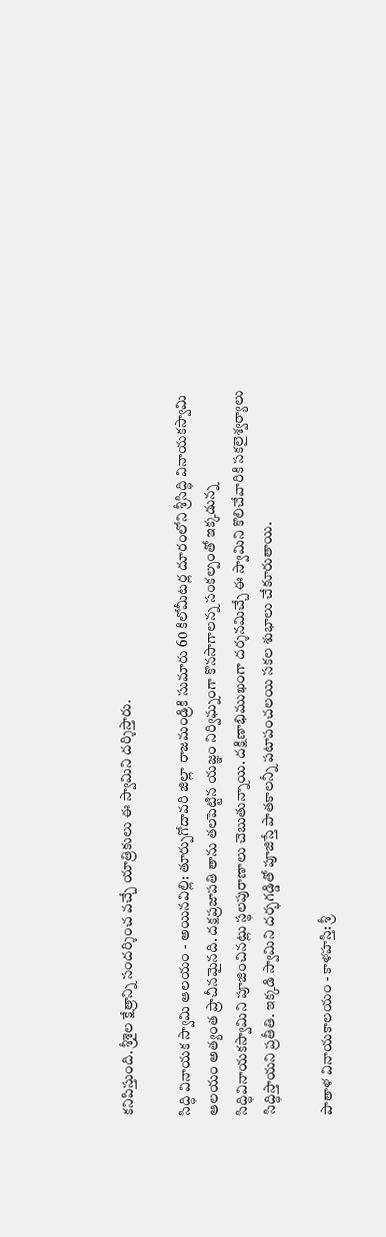కనిపిస్తుంది. శ్రీశైల క్షేత్రాన్ని సందర్శించ వచ్చే యాత్రికులు ఈ స్వామిని దర్శిస్తారు.

సిద్ధి వినాయక స్వామి ఆలయం - అయినవిల్లి: తూర్పుగోదావరి జిల్లా రాజమండ్రికి సుమారు 60 కిలోమీటర్ల దూరంలోని శ్రీసిద్ధి వినాయకస్వామి ఆలయం అత్యంత ప్రాచీనమైనది. దక్షప్రజాపతి తాను తలపెట్టిన యజ్ఞం నిర్విఘ్నంగా కొనసాగాలన్న సంకల్పంతో ఇక్కడున్న సిద్ధివినాయకస్వామిని పూజించినట్లు స్థలపురాణాలు చెబుతున్నాయి. దక్షిణాభిముఖంగా దర్శనమిచ్చే ఈ స్వామిని కొలిచేవారికి సకలైశ్వర్యాలు సిద్ధిస్తాయని ప్రతీతి. ఇక్కడి స్వామిని దర్భగడ్డితో పూజిస్తే పాతకాలన్నీ పటాపంచలయి సకల శుభాలు చేకూరుతాయి.

పాతాళ వినాయకాలయం - కాళహస్తి: శ్రీ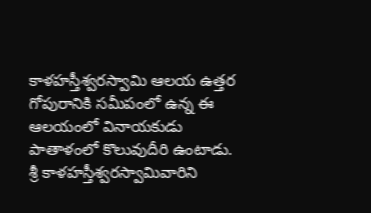కాళహస్తీశ్వరస్వామి ఆలయ ఉత్తర గోపురానికి సమీపంలో ఉన్న ఈ ఆలయంలో వినాయకుడు పాతాళంలో కొలువుదీరి ఉంటాడు. శ్రీ కాళహస్తీశ్వరస్వామివారిని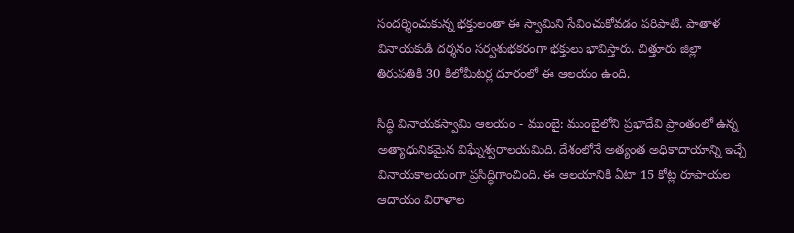సందర్శించుకున్న భక్తులంతా ఈ స్వామిని సేవించుకోవడం పరిపాటి. పాతాళ వినాయకుడి దర్శనం సర్వశుభకరంగా భక్తులు భావిస్తారు. చిత్తూరు జిల్లా తిరుపతికి 30 కిలోమీటర్ల దూరంలో ఈ ఆలయం ఉంది.

సిద్ధి వినాయకస్వామి ఆలయం - ముంబై: ముంబైలోని ప్రభాదేవి ప్రాంతంలో ఉన్న అత్యాధునికమైన విఘ్నేశ్వరాలయమిది. దేశంలోనే అత్యంత అధికాదాయాన్ని ఇచ్చే వినాయకాలయంగా ప్రసిద్ధిగాంచింది. ఈ ఆలయానికి ఏటా 15 కోట్ల రూపాయల ఆదాయం విరాళాల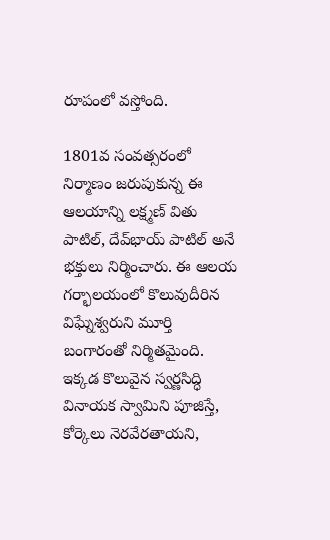రూపంలో వస్తోంది.

1801వ సంవత్సరంలో నిర్మాణం జరుపుకున్న ఈ ఆలయాన్ని లక్ష్మణ్ వితు పాటిల్, దేవ్‌భాయ్ పాటిల్ అనే భక్తులు నిర్మించారు. ఈ ఆలయ గర్భాలయంలో కొలువుదీరిన విఘ్నేశ్వరుని మూర్తి బంగారంతో నిర్మితమైంది. ఇక్కడ కొలువైన స్వర్ణసిద్ధి వినాయక స్వామిని పూజిస్తే, కోర్కెలు నెరవేరతాయని,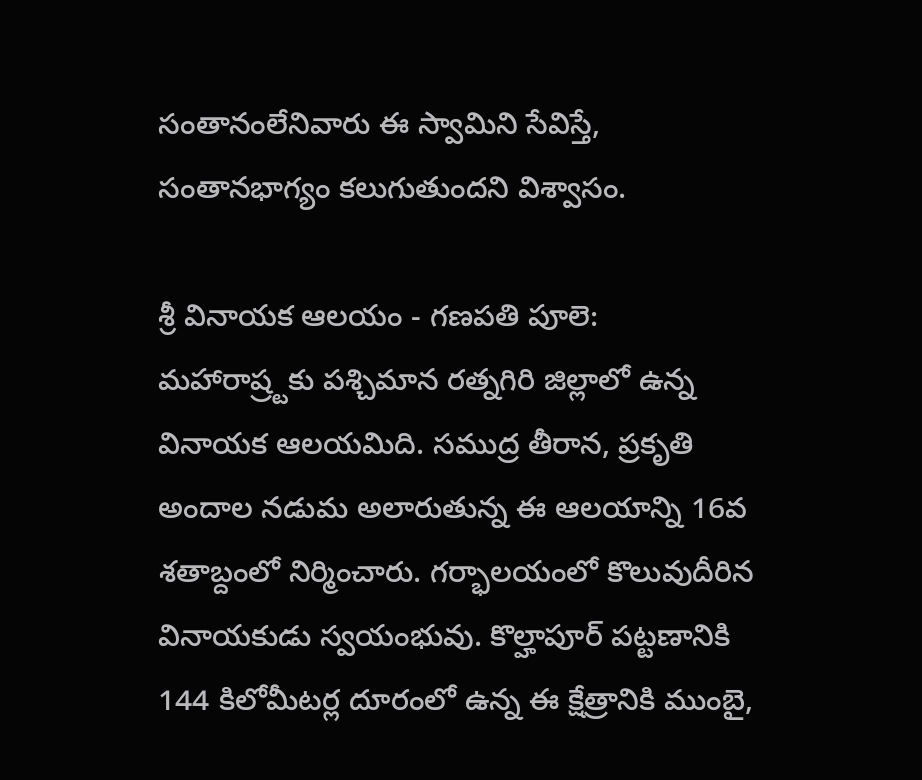సంతానంలేనివారు ఈ స్వామిని సేవిస్తే, సంతానభాగ్యం కలుగుతుందని విశ్వాసం.

శ్రీ వినాయక ఆలయం - గణపతి పూలె: మహారాష్ర్టకు పశ్చిమాన రత్నగిరి జిల్లాలో ఉన్న వినాయక ఆలయమిది. సముద్ర తీరాన, ప్రకృతి అందాల నడుమ అలారుతున్న ఈ ఆలయాన్ని 16వ శతాబ్దంలో నిర్మించారు. గర్భాలయంలో కొలువుదీరిన వినాయకుడు స్వయంభువు. కొల్హాపూర్ పట్టణానికి 144 కిలోమీటర్ల దూరంలో ఉన్న ఈ క్షేత్రానికి ముంబై,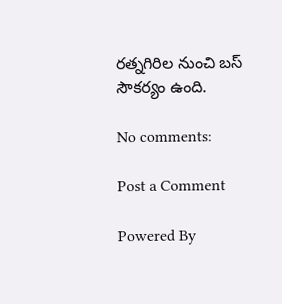రత్నగిరిల నుంచి బస్ సౌకర్యం ఉంది.

No comments:

Post a Comment

Powered By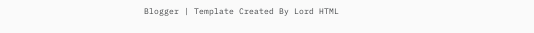Blogger | Template Created By Lord HTML